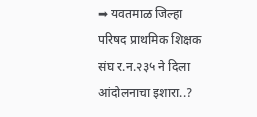➡ यवतमाळ जिल्हा परिषद प्राथमिक शिक्षक संघ र.न.२३५ ने दिला आंदोलनाचा इशारा..?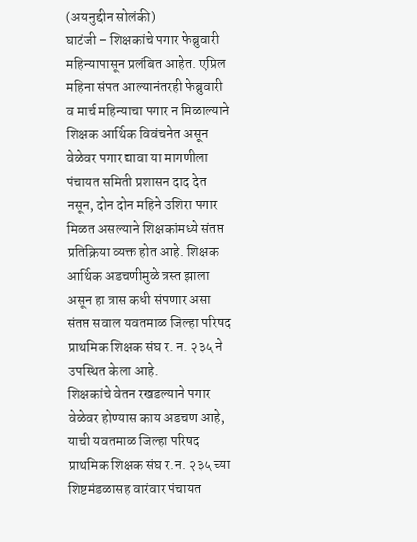(अयनुद्दीन सोलंकी)
घाटंजी – शिक्षकांचे पगार फेब्रुवारी महिन्यापासून प्रलंबित आहेत. एप्रिल महिना संपत आल्यानंतरही फेब्रुवारी व मार्च महिन्याचा पगार न मिळाल्याने शिक्षक आर्थिक विवंचनेत असून वेळेवर पगार द्यावा या मागणीला पंचायत समिती प्रशासन दाद देत नसून, दोन दोन महिने उशिरा पगार मिळत असल्याने शिक्षकांमध्ये संतप्त प्रतिक्रिया व्यक्त होत आहे. शिक्षक आर्थिक अडचणीमुळे त्रस्त झाला असून हा त्रास कधी संपणार असा संतप्त सवाल यवतमाळ जिल्हा परिषद प्राथमिक शिक्षक संघ र. न. २३५ ने उपस्थित केला आहे.
शिक्षकांचे वेतन रखडल्याने पगार वेळेवर होण्यास काय अडचण आहे, याची यवतमाळ जिल्हा परिषद प्राथमिक शिक्षक संघ र.न. २३५ च्या शिष्टमंडळासह वारंवार पंचायत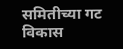समितीच्या गट विकास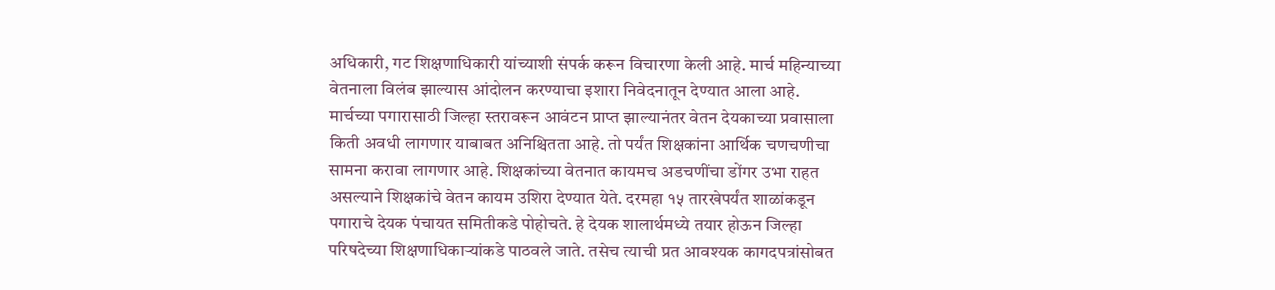अधिकारी, गट शिक्षणाधिकारी यांच्याशी संपर्क करून विचारणा केली आहे. मार्च महिन्याच्या वेतनाला विलंब झाल्यास आंदोलन करण्याचा इशारा निवेदनातून देण्यात आला आहे.
मार्चच्या पगारासाठी जिल्हा स्तरावरून आवंटन प्राप्त झाल्यानंतर वेतन देयकाच्या प्रवासाला किती अवधी लागणार याबाबत अनिश्चितता आहे. तो पर्यंत शिक्षकांना आर्थिक चणचणीचा सामना करावा लागणार आहे. शिक्षकांच्या वेतनात कायमच अडचणींचा डोंगर उभा राहत असल्याने शिक्षकांचे वेतन कायम उशिरा देण्यात येते. दरमहा १५ तारखेपर्यंत शाळांकडून पगाराचे देयक पंचायत समितीकडे पोहोचते. हे देयक शालार्थमध्ये तयार होऊन जिल्हा परिषदेच्या शिक्षणाधिकाऱ्यांकडे पाठवले जाते. तसेच त्याची प्रत आवश्यक कागदपत्रांसोबत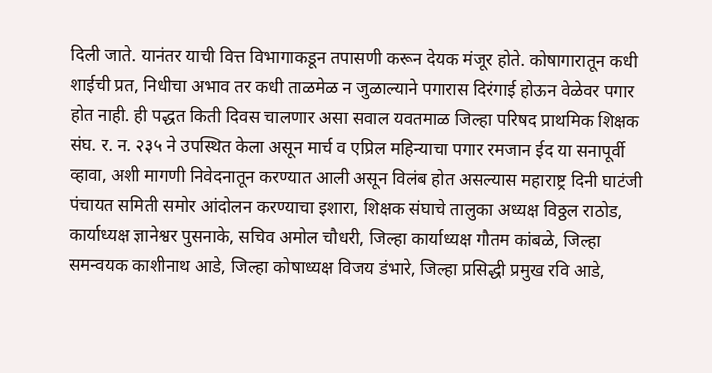दिली जाते. यानंतर याची वित्त विभागाकडून तपासणी करून देयक मंजूर होते. कोषागारातून कधी शाईची प्रत, निधीचा अभाव तर कधी ताळमेळ न जुळाल्याने पगारास दिरंगाई होऊन वेळेवर पगार होत नाही. ही पद्धत किती दिवस चालणार असा सवाल यवतमाळ जिल्हा परिषद प्राथमिक शिक्षक संघ. र. न. २३५ ने उपस्थित केला असून मार्च व एप्रिल महिन्याचा पगार रमजान ईद या सनापूर्वी व्हावा, अशी मागणी निवेदनातून करण्यात आली असून विलंब होत असल्यास महाराष्ट्र दिनी घाटंजी पंचायत समिती समोर आंदोलन करण्याचा इशारा, शिक्षक संघाचे तालुका अध्यक्ष विठ्ठल राठोड, कार्याध्यक्ष ज्ञानेश्वर पुसनाके, सचिव अमोल चौधरी, जिल्हा कार्याध्यक्ष गौतम कांबळे, जिल्हा समन्वयक काशीनाथ आडे, जिल्हा कोषाध्यक्ष विजय डंभारे, जिल्हा प्रसिद्धी प्रमुख रवि आडे,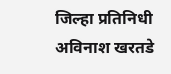जिल्हा प्रतिनिधी अविनाश खरतडे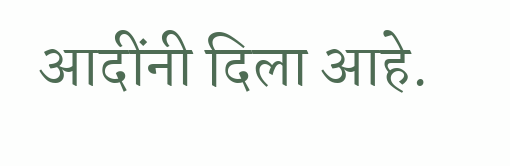आदींनी दिला आहे.